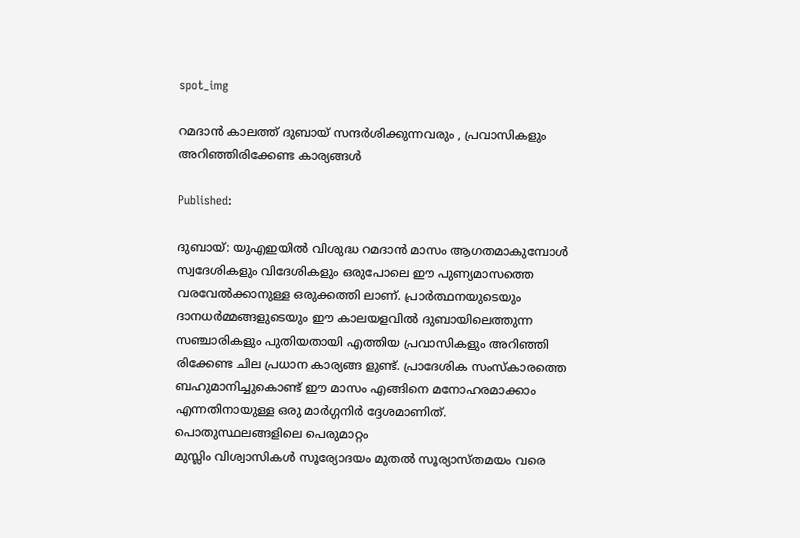spot_img

റമദാൻ കാലത്ത് ദുബായ് സന്ദർശിക്കുന്നവരും , പ്രവാസികളും അറിഞ്ഞിരിക്കേണ്ട കാര്യങ്ങൾ

Published:

ദുബായ്: യുഎഇയിൽ വിശുദ്ധ റമദാൻ മാസം ആഗതമാകുമ്പോൾ സ്വദേശികളും വിദേശികളും ഒരുപോലെ ഈ പുണ്യമാസത്തെ വരവേൽക്കാനുള്ള ഒരുക്കത്തി ലാണ്. പ്രാർത്ഥനയുടെയും ദാനധർമ്മങ്ങളുടെയും ഈ കാലയളവിൽ ദുബായിലെത്തുന്ന സഞ്ചാരികളും പുതിയതായി എത്തിയ പ്രവാസികളും അറിഞ്ഞി രിക്കേണ്ട ചില പ്രധാന കാര്യങ്ങ ളുണ്ട്. പ്രാദേശിക സംസ്കാരത്തെ ബഹുമാനിച്ചുകൊണ്ട് ഈ മാസം എങ്ങിനെ മനോഹരമാക്കാം എന്നതിനായുള്ള ഒരു മാർഗ്ഗനിർ ദ്ദേശമാണിത്.
പൊതുസ്ഥലങ്ങളിലെ പെരുമാറ്റം
മുസ്ലിം വിശ്വാസികൾ സൂര്യോദയം മുതൽ സൂര്യാസ്തമയം വരെ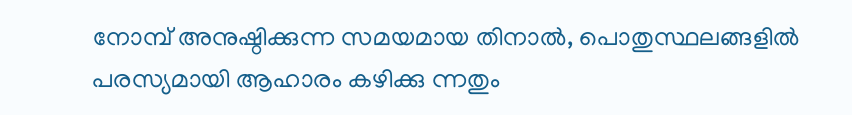നോമ്പ് അനുഷ്ഠിക്കുന്ന സമയമായ തിനാൽ, പൊതുസ്ഥലങ്ങളിൽ പരസ്യമായി ആഹാരം കഴിക്കു ന്നതും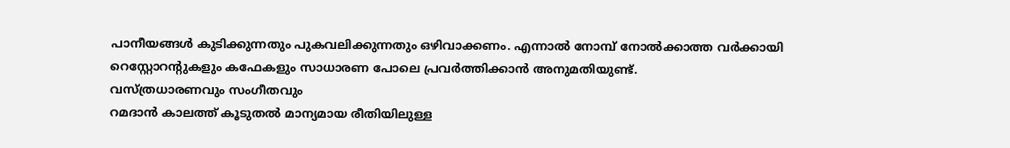പാനീയങ്ങൾ കുടിക്കുന്നതും പുകവലിക്കുന്നതും ഒഴിവാക്കണം. എന്നാൽ നോമ്പ് നോൽക്കാത്ത വർക്കായി റെസ്റ്റോറന്റുകളും കഫേകളും സാധാരണ പോലെ പ്രവർത്തിക്കാൻ അനുമതിയുണ്ട്.
വസ്ത്രധാരണവും സംഗീതവും
റമദാൻ കാലത്ത് കൂടുതൽ മാന്യമായ രീതിയിലുള്ള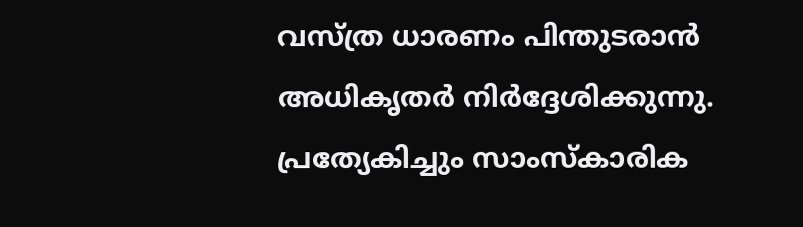വസ്ത്ര ധാരണം പിന്തുടരാൻ അധികൃതർ നിർദ്ദേശിക്കുന്നു. പ്രത്യേകിച്ചും സാംസ്കാരിക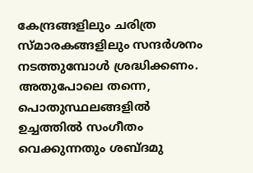കേന്ദ്രങ്ങളിലും ചരിത്ര സ്മാരകങ്ങളിലും സന്ദർശനം നടത്തുമ്പോൾ ശ്രദ്ധിക്കണം. അതുപോലെ തന്നെ, പൊതുസ്ഥലങ്ങളിൽ ഉച്ചത്തിൽ സംഗീതം വെക്കുന്നതും ശബ്ദമു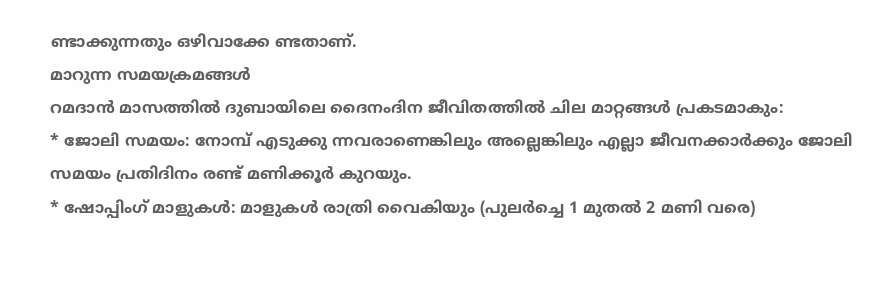ണ്ടാക്കുന്നതും ഒഴിവാക്കേ ണ്ടതാണ്.
മാറുന്ന സമയക്രമങ്ങൾ
റമദാൻ മാസത്തിൽ ദുബായിലെ ദൈനംദിന ജീവിതത്തിൽ ചില മാറ്റങ്ങൾ പ്രകടമാകും:
* ജോലി സമയം: നോമ്പ് എടുക്കു ന്നവരാണെങ്കിലും അല്ലെങ്കിലും എല്ലാ ജീവനക്കാർക്കും ജോലി സമയം പ്രതിദിനം രണ്ട് മണിക്കൂർ കുറയും.
* ഷോപ്പിംഗ് മാളുകൾ: മാളുകൾ രാത്രി വൈകിയും (പുലർച്ചെ 1 മുതൽ 2 മണി വരെ)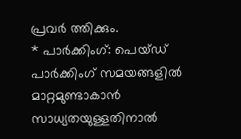പ്രവർ ത്തിക്കും.
* പാർക്കിംഗ്: പെയ്ഡ് പാർക്കിംഗ് സമയങ്ങളിൽ മാറ്റമുണ്ടാകാൻ സാധ്യതയുള്ളതിനാൽ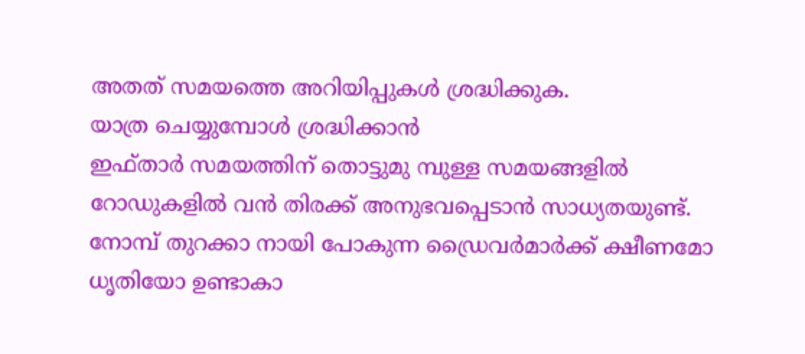അതത് സമയത്തെ അറിയിപ്പുകൾ ശ്രദ്ധിക്കുക.
യാത്ര ചെയ്യുമ്പോൾ ശ്രദ്ധിക്കാൻ
ഇഫ്താർ സമയത്തിന് തൊട്ടുമു മ്പുള്ള സമയങ്ങളിൽ റോഡുകളിൽ വൻ തിരക്ക് അനുഭവപ്പെടാൻ സാധ്യതയുണ്ട്. നോമ്പ് തുറക്കാ നായി പോകുന്ന ഡ്രൈവർമാർക്ക് ക്ഷീണമോ ധൃതിയോ ഉണ്ടാകാ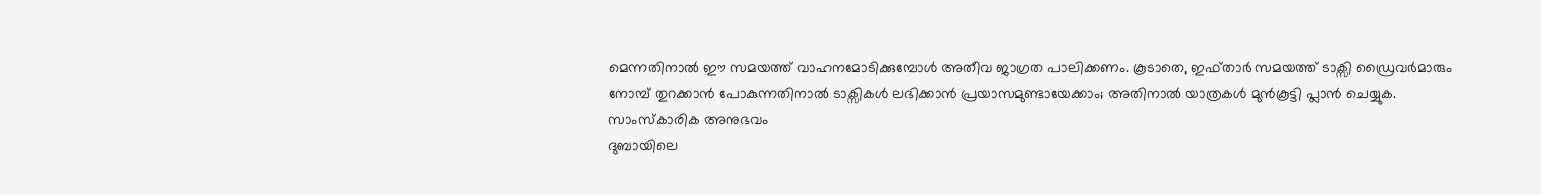മെന്നതിനാൽ ഈ സമയത്ത് വാഹനമോടിക്കുമ്പോൾ അതീവ ജാഗ്രത പാലിക്കണം. കൂടാതെ, ഇഫ്താർ സമയത്ത് ടാക്സി ഡ്രൈവർമാരും നോമ്പ് തുറക്കാൻ പോകുന്നതിനാൽ ടാക്സികൾ ലഭിക്കാൻ പ്രയാസമുണ്ടായേക്കാം; അതിനാൽ യാത്രകൾ മുൻകൂട്ടി പ്ലാൻ ചെയ്യുക.
സാംസ്കാരിക അനുഭവം
ദുബായിലെ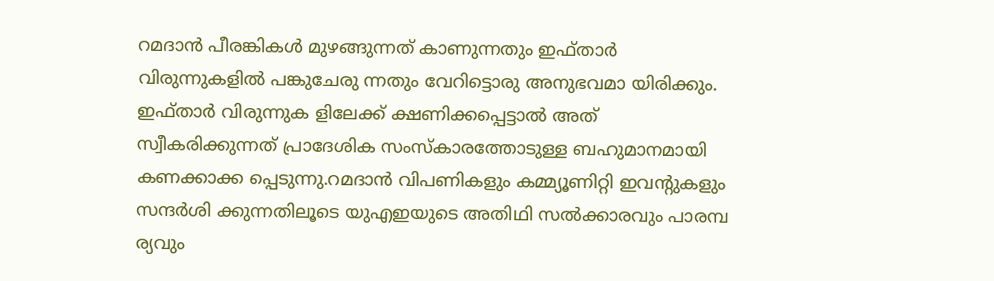റമദാൻ പീരങ്കികൾ മുഴങ്ങുന്നത് കാണുന്നതും ഇഫ്താർ വിരുന്നുകളിൽ പങ്കുചേരു ന്നതും വേറിട്ടൊരു അനുഭവമാ യിരിക്കും. ഇഫ്താർ വിരുന്നുക ളിലേക്ക് ക്ഷണിക്കപ്പെട്ടാൽ അത് സ്വീകരിക്കുന്നത് പ്രാദേശിക സംസ്കാരത്തോടുള്ള ബഹുമാനമായി കണക്കാക്ക പ്പെടുന്നു.റമദാൻ വിപണികളും കമ്മ്യൂണിറ്റി ഇവന്റുകളും സന്ദർശി ക്കുന്നതിലൂടെ യുഎഇയുടെ അതിഥി സൽക്കാരവും പാരമ്പ ര്യവും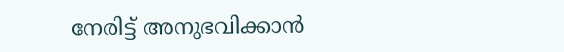നേരിട്ട് അനുഭവിക്കാൻ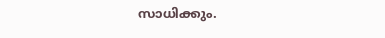സാധിക്കും.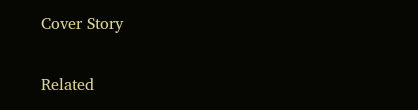Cover Story

Related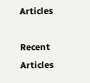Articles

Recent Articles